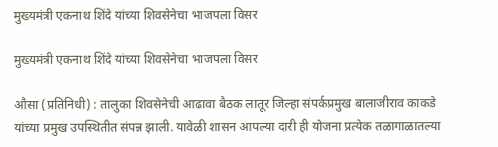मुख्यमंत्री एकनाथ शिंदे यांच्या शिवसेनेचा भाजपला विसर

मुख्यमंत्री एकनाथ शिंदे यांच्या शिवसेनेचा भाजपला विसर

औसा (प्रतिनिधी) : तालुका शिवसेनेची आढावा बैठक लातूर जिल्हा संपर्कप्रमुख बालाजीराव काकडे यांच्या प्रमुख उपस्थितीत संपन्न झाली. यावेळी शासन आपल्या दारी ही योजना प्रत्येक तळागाळातल्या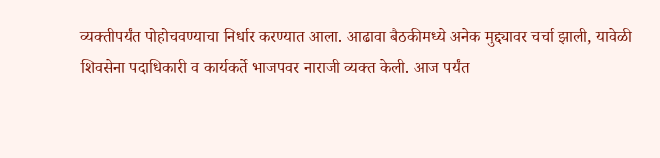व्यक्तीपर्यंत पोहोचवण्याचा निर्धार करण्यात आला. आढावा बैठकीमध्ये अनेक मुद्द्यावर चर्चा झाली, यावेळी शिवसेना पदाधिकारी व कार्यकर्ते भाजपवर नाराजी व्यक्त केली. आज पर्यंत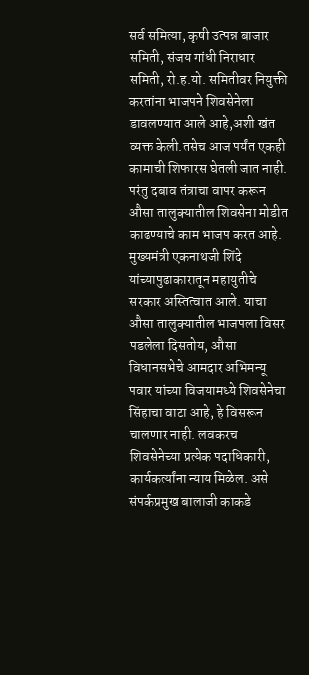सर्व समित्या, कृषी उत्पन्न बाजार समिती, संजय गांधी निराधार समिती, रो.ह.यो. समितीवर नियुक्ती करतांना भाजपने शिवसेनेला डावलण्यात आले आहे,अशी खंत व्यक्त केली.तसेच आज पर्यंत एकही कामाची शिफारस घेतली जात नाही. परंतु दबाव तंत्राचा वापर करून औसा तालुक्यातील शिवसेना मोडीत काढण्याचे काम भाजप करत आहे. मुख्यमंत्री एकनाथजी शिंदे यांच्यापुढाकारातून महायुतीचे सरकार अस्तित्वात आले. याचा औसा तालुक्यातील भाजपला विसर पडलेला दिसतोय, औसा विधानसभेचे आमदार अभिमन्यू पवार यांच्या विजयामध्ये शिवसेनेचा सिंहाचा वाटा आहे, हे विसरून चालणार नाही. लवकरच शिवसेनेच्या प्रत्येक पदाधिकारी, कार्यकर्त्यांना न्याय मिळेल. असे संपर्कप्रमुख बालाजी काकडे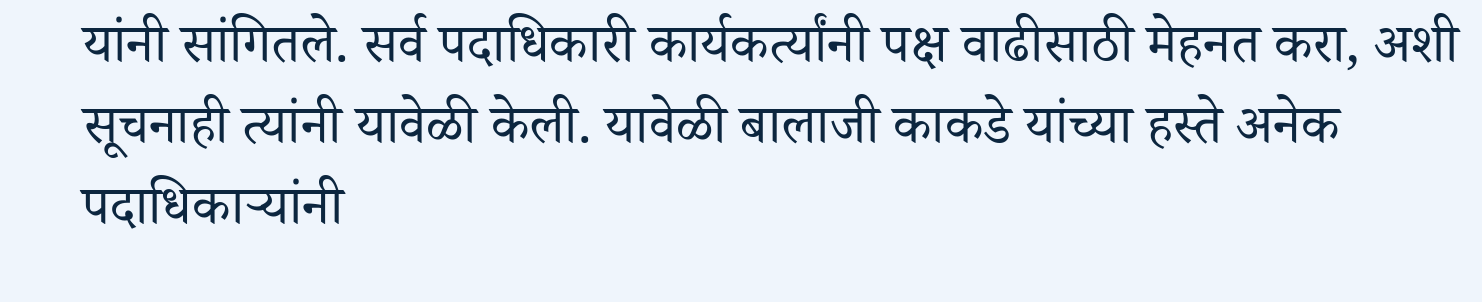यांनी सांगितले. सर्व पदाधिकारी कार्यकर्त्यांनी पक्ष वाढीसाठी मेहनत करा, अशी सूचनाही त्यांनी यावेळी केली. यावेळी बालाजी काकडे यांच्या हस्ते अनेक पदाधिकाऱ्यांनी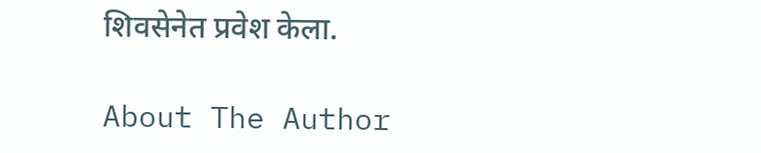शिवसेनेत प्रवेश केला.

About The Author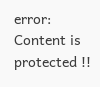error: Content is protected !!